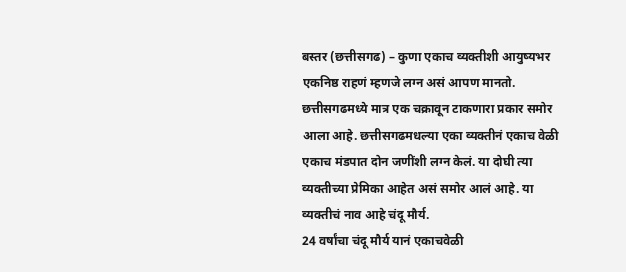बस्तर (छत्तीसगढ) – कुणा एकाच व्यक्तीशी आयुष्यभर एकनिष्ठ राहणं म्हणजे लग्न असं आपण मानतो. छत्तीसगढमध्ये मात्र एक चक्रावून टाकणारा प्रकार समोर आला आहे. छत्तीसगढमधल्या एका व्यक्तीनं एकाच वेळी एकाच मंडपात दोन जणींशी लग्न केलं. या दोघी त्या व्यक्तीच्या प्रेमिका आहेत असं समोर आलं आहे. या व्यक्तीचं नाव आहे चंदू मौर्य.
24 वर्षांचा चंदू मौर्य यानं एकाचवेळी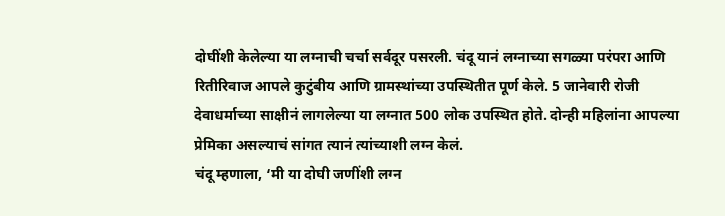दोघींशी केलेल्या या लग्नाची चर्चा सर्वदूर पसरली. चंदू यानं लग्नाच्या सगळ्या परंपरा आणि रितीरिवाज आपले कुटुंबीय आणि ग्रामस्थांच्या उपस्थितीत पूर्ण केले. 5 जानेवारी रोजी देवाधर्माच्या साक्षीनं लागलेल्या या लग्नात 500 लोक उपस्थित होते. दोन्ही महिलांना आपल्या प्रेमिका असल्याचं सांगत त्यानं त्यांच्याशी लग्न केलं.
चंदू म्हणाला, ‘मी या दोघी जणींशी लग्न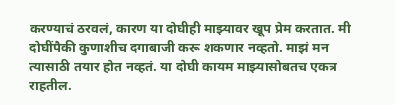करण्याचं ठरवलं, कारण या दोघीही माझ्यावर खूप प्रेम करतात. मी दोघींपैकी कुणाशीच दगाबाजी करू शकणार नव्हतो. माझं मन त्यासाठी तयार होत नव्हतं. या दोघी कायम माझ्यासोबतच एकत्र राहतील.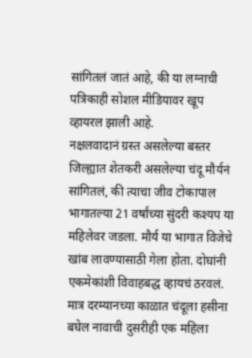सांगितलं जातं आहे, की या लग्नाची पत्रिकाही सोशल मीडियावर खूप व्हायरल झाली आहे.
नक्षलवादानं ग्रस्त असलेल्या बस्तर जिल्ह्यात शेतकरी असलेल्या चंदू मौर्यनं सांगितलं, की त्याचा जीव टोकापाल भागातल्या 21 वर्षांच्या सुंदरी कश्यप या महिलेवर जडला. मौर्य या भागात विजेचे खांब लावण्यासाठी गेला होता. दोघांनी एकमेकांशी विवाहबद्ध व्हायचं ठरवलं. मात्र दरम्यानच्या काळात चंदूला हसीना बघेल नावाची दुसरीही एक महिला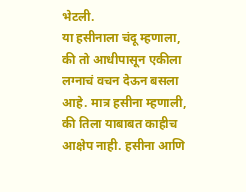भेटली.
या हसीनाला चंदू म्हणाला, की तो आधीपासून एकीला लग्नाचं वचन देऊन बसला आहे. मात्र हसीना म्हणाली, की तिला याबाबत काहीच आक्षेप नाही. हसीना आणि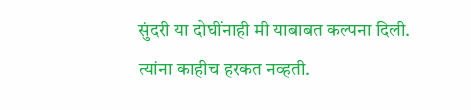सुंदरी या दोघींनाही मी याबाबत कल्पना दिली. त्यांना काहीच हरकत नव्हती.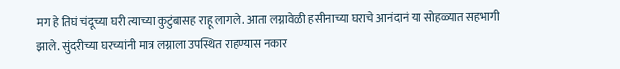मग हे तिघं चंदूच्या घरी त्याच्या कुटुंबासह राहू लागले. आता लग्नावेळी हसीनाच्या घराचे आनंदानं या सोहळ्यात सहभागी झाले. सुंदरीच्या घरच्यांनी मात्र लग्नाला उपस्थित राहण्यास नकार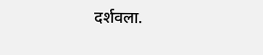दर्शवला.